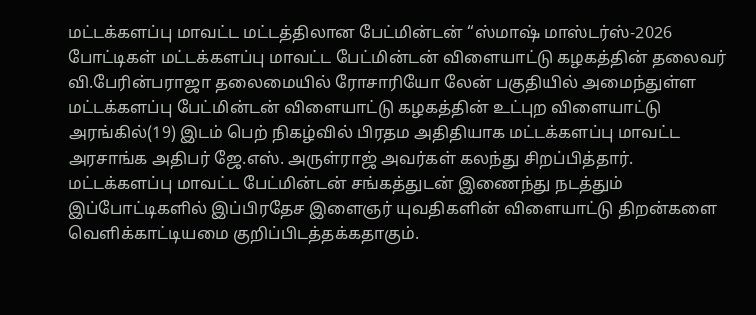மட்டக்களப்பு மாவட்ட மட்டத்திலான பேட்மின்டன் “ஸ்மாஷ் மாஸ்டர்ஸ்-2026 போட்டிகள் மட்டக்களப்பு மாவட்ட பேட்மின்டன் விளையாட்டு கழகத்தின் தலைவர் வி.பேரின்பராஜா தலைமையில் ரோசாரியோ லேன் பகுதியில் அமைந்துள்ள மட்டக்களப்பு பேட்மின்டன் விளையாட்டு கழகத்தின் உட்புற விளையாட்டு அரங்கில்(19) இடம் பெற் நிகழ்வில் பிரதம அதிதியாக மட்டக்களப்பு மாவட்ட அரசாங்க அதிபர் ஜே.எஸ். அருள்ராஜ் அவர்கள் கலந்து சிறப்பித்தார்.
மட்டக்களப்பு மாவட்ட பேட்மின்டன் சங்கத்துடன் இணைந்து நடத்தும் இப்போட்டிகளில் இப்பிரதேச இளைஞர் யுவதிகளின் விளையாட்டு திறன்களை வெளிக்காட்டியமை குறிப்பிடத்தக்கதாகும்.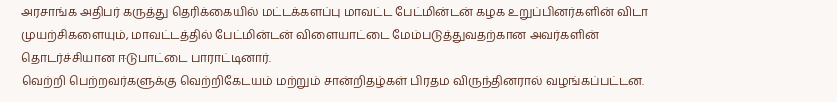அரசாங்க அதிபர் கருத்து தெரிக்கையில் மட்டக்களப்பு மாவட்ட பேட்மின்டன் கழக உறுப்பினர்களின் விடா முயற்சிகளையும், மாவட்டத்தில் பேட்மின்டன் விளையாட்டை மேம்படுத்துவதற்கான அவர்களின் தொடர்ச்சியான ஈடுபாட்டை பாராட்டினார்.
வெற்றி பெற்றவர்களுக்கு வெற்றிகேடயம் மற்றும் சான்றிதழ்கள் பிரதம விருந்தினரால் வழங்கப்பட்டன.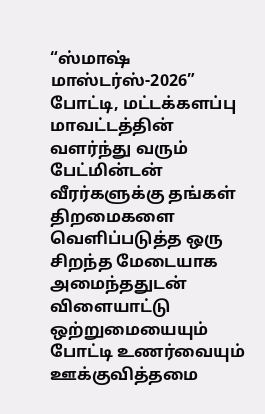“ஸ்மாஷ் மாஸ்டர்ஸ்-2026” போட்டி, மட்டக்களப்பு மாவட்டத்தின் வளர்ந்து வரும் பேட்மின்டன் வீரர்களுக்கு தங்கள் திறமைகளை வெளிப்படுத்த ஒரு சிறந்த மேடையாக அமைந்ததுடன் விளையாட்டு ஒற்றுமையையும் போட்டி உணர்வையும் ஊக்குவித்தமை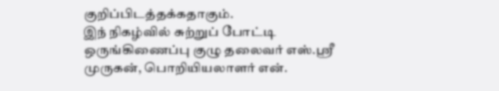குறிப்பிடத்தக்கதாகும்.
இந் நிகழ்வில் சுற்றுப் போட்டி ஒருங்கிணைப்பு குழு தலைவர் எஸ்.ஶ்ரீ முருகன், பொறியியலாளர் என்.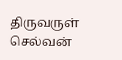திருவருள் செல்வன்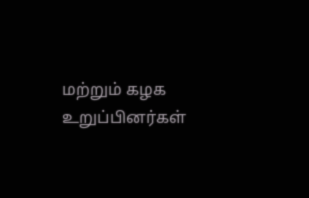மற்றும் கழக உறுப்பினர்கள்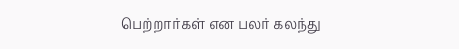பெற்றார்கள் என பலர் கலந்து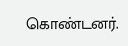கொண்டனர்.